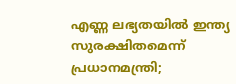എണ്ണ ലഭ്യതയിൽ ഇന്ത്യ സുരക്ഷിതമെന്ന് പ്രധാനമന്ത്രി;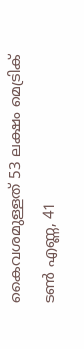കൈവശമുള്ളത് 53 ലക്ഷം മെട്രിക് ടൺ എണ്ണ, 41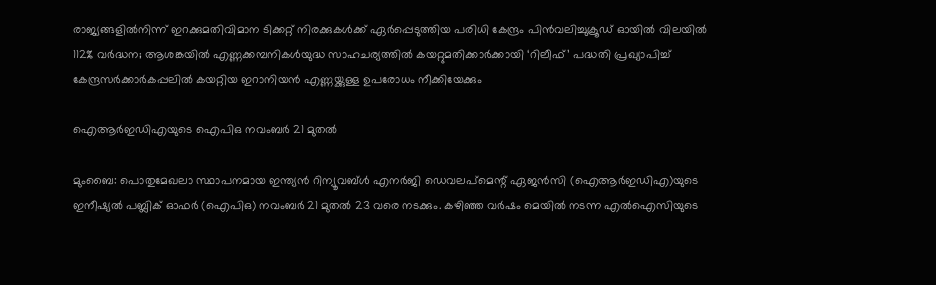രാജ്യങ്ങളിൽനിന്ന് ഇറക്കുമതിവിമാന ടിക്കറ്റ് നിരക്കുകൾക്ക് ഏർപ്പെടുത്തിയ പരിധി കേന്ദ്രം പിൻവലിച്ചുക്രൂഡ് ഓയിൽ വിലയിൽ 112% വർദ്ധന; ആശങ്കയിൽ എണ്ണക്കമ്പനികൾയുദ്ധ സാഹചര്യത്തില്‍ കയറ്റുമതിക്കാർക്കായി ‘റിലീഫ്’ പദ്ധതി പ്രഖ്യാപിച്ച് കേന്ദ്രസർക്കാർകപ്പലിൽ കയറ്റിയ ഇറാനിയൻ എണ്ണയ്ക്കുള്ള ഉപരോധം നീക്കിയേക്കും

ഐആര്‍ഇഡിഎയുടെ ഐപിഒ നവംബര്‍ 21 മുതല്‍

മുംബൈ: പൊതുമേഖലാ സ്ഥാപനമായ ഇന്ത്യന്‍ റിന്യൂവബ്‌ള്‍ എനര്‍ജി ഡെവലപ്‌മെന്റ്‌ ഏജന്‍സി (ഐആര്‍ഇഡിഎ)യുടെ ഇനീഷ്യല്‍ പബ്ലിക്‌ ഓഫര്‍ (ഐപിഒ) നവംബര്‍ 21 മുതല്‍ 23 വരെ നടക്കും. കഴിഞ്ഞ വര്‍ഷം മെയില്‍ നടന്ന എല്‍ഐസിയുടെ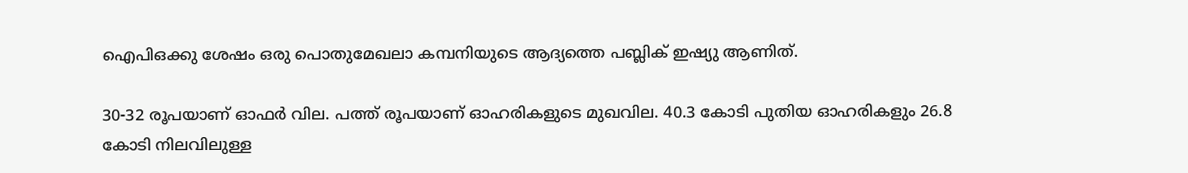ഐപിഒക്കു ശേഷം ഒരു പൊതുമേഖലാ കമ്പനിയുടെ ആദ്യത്തെ പബ്ലിക്‌ ഇഷ്യു ആണിത്‌.

30-32 രൂപയാണ്‌ ഓഫര്‍ വില. പത്ത്‌ രൂപയാണ്‌ ഓഹരികളുടെ മുഖവില. 40.3 കോടി പുതിയ ഓഹരികളും 26.8 കോടി നിലവിലുള്ള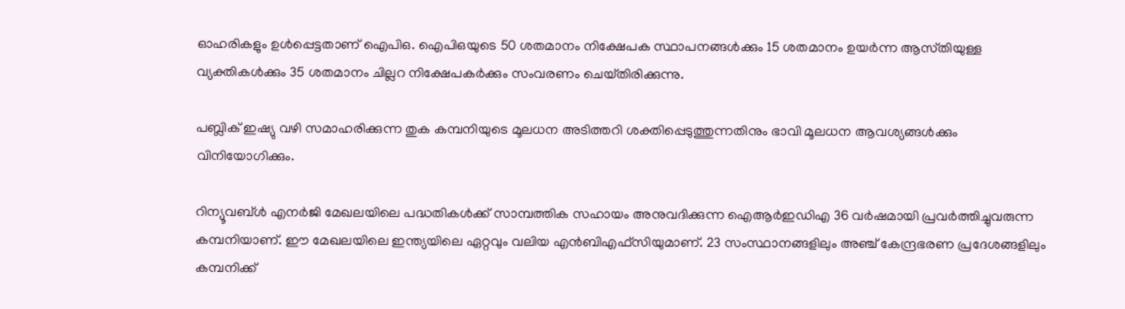ഓഹരികളും ഉള്‍പ്പെട്ടതാണ്‌ ഐപിഒ. ഐപിഒയുടെ 50 ശതമാനം നിക്ഷേപക സ്ഥാപനങ്ങള്‍ക്കും 15 ശതമാനം ഉയര്‍ന്ന ആസ്‌തിയുള്ള വ്യക്തികള്‍ക്കും 35 ശതമാനം ചില്ലറ നിക്ഷേപകര്‍ക്കും സംവരണം ചെയ്‌തിരിക്കുന്നു.

പബ്ലിക്‌ ഇഷ്യു വഴി സമാഹരിക്കുന്ന തുക കമ്പനിയുടെ മൂലധന അടിത്തറി ശക്തിപ്പെടുത്തുന്നതിനും ഭാവി മൂലധന ആവശ്യങ്ങള്‍ക്കും വിനിയോഗിക്കും.

റിന്യൂവബ്‌ള്‍ എനര്‍ജി മേഖലയിലെ പദ്ധതികള്‍ക്ക്‌ സാമ്പത്തിക സഹായം അനുവദിക്കുന്ന ഐആര്‍ഇഡിഎ 36 വര്‍ഷമായി പ്രവര്‍ത്തിച്ചുവരുന്ന കമ്പനിയാണ്‌. ഈ മേഖലയിലെ ഇന്ത്യയിലെ ഏറ്റവും വലിയ എന്‍ബിഎഫ്‌സിയുമാണ്‌. 23 സംസ്ഥാനങ്ങളിലും അഞ്ച്‌ കേന്ദ്രഭരണ പ്രദേശങ്ങളിലും കമ്പനിക്ക്‌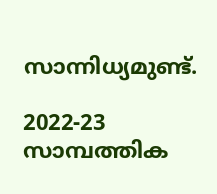സാന്നിധ്യമുണ്ട്‌.

2022-23 സാമ്പത്തിക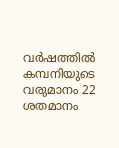വര്‍ഷത്തില്‍ കമ്പനിയുടെ വരുമാനം 22 ശതമാനം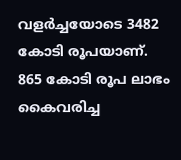വളര്‍ച്ചയോടെ 3482 കോടി രൂപയാണ്‌. 865 കോടി രൂപ ലാഭം കൈവരിച്ച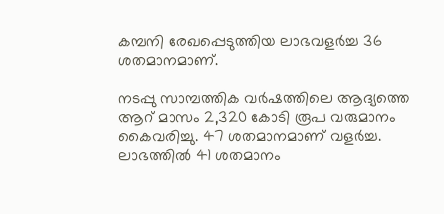കമ്പനി രേഖപ്പെടുത്തിയ ലാഭവളര്‍ച്ച 36 ശതമാനമാണ്‌.

നടപ്പു സാമ്പത്തിക വര്‍ഷത്തിലെ ആദ്യത്തെ ആറ്‌ മാസം 2,320 കോടി രൂപ വരുമാനം കൈവരിച്ചു. 47 ശതമാനമാണ്‌ വളര്‍ച്ച. ലാഭത്തില്‍ 41 ശതമാനം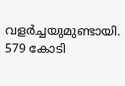വളര്‍ച്ചയുമുണ്ടായി. 579 കോടി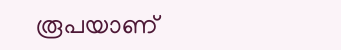രൂപയാണ്‌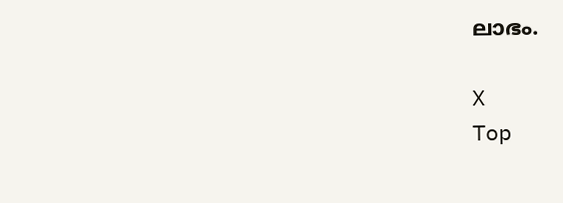ലാഭം.

X
Top